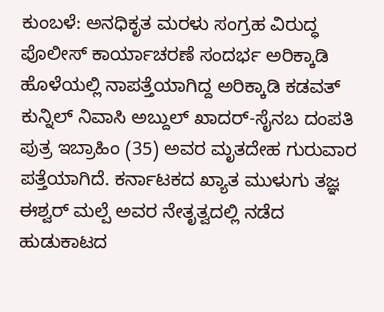ಕುಂಬಳೆ: ಅನಧಿಕೃತ ಮರಳು ಸಂಗ್ರಹ ವಿರುದ್ಧ ಪೊಲೀಸ್ ಕಾರ್ಯಾಚರಣೆ ಸಂದರ್ಭ ಅರಿಕ್ಕಾಡಿ ಹೊಳೆಯಲ್ಲಿ ನಾಪತ್ತೆಯಾಗಿದ್ದ ಅರಿಕ್ಕಾಡಿ ಕಡವತ್ ಕುನ್ನಿಲ್ ನಿವಾಸಿ ಅಬ್ದುಲ್ ಖಾದರ್-ಸೈನಬ ದಂಪತಿ ಪುತ್ರ ಇಬ್ರಾಹಿಂ (35) ಅವರ ಮೃತದೇಹ ಗುರುವಾರ ಪತ್ತೆಯಾಗಿದೆ. ಕರ್ನಾಟಕದ ಖ್ಯಾತ ಮುಳುಗು ತಜ್ಞ ಈಶ್ವರ್ ಮಲ್ಪೆ ಅವರ ನೇತೃತ್ವದಲ್ಲಿ ನಡೆದ ಹುಡುಕಾಟದ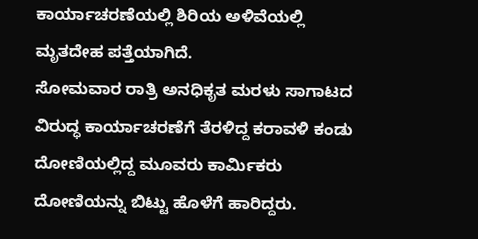ಕಾರ್ಯಾಚರಣೆಯಲ್ಲಿ ಶಿರಿಯ ಅಳಿವೆಯಲ್ಲಿ ಮೃತದೇಹ ಪತ್ತೆಯಾಗಿದೆ.
ಸೋಮವಾರ ರಾತ್ರಿ ಅನಧಿಕೃತ ಮರಳು ಸಾಗಾಟದ ವಿರುದ್ಧ ಕಾರ್ಯಾಚರಣೆಗೆ ತೆರಳಿದ್ದ ಕರಾವಳಿ ಕಂಡು ದೋಣಿಯಲ್ಲಿದ್ದ ಮೂವರು ಕಾರ್ಮಿಕರು ದೋಣಿಯನ್ನು ಬಿಟ್ಟು ಹೊಳೆಗೆ ಹಾರಿದ್ದರು.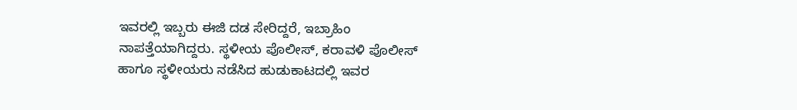ಇವರಲ್ಲಿ ಇಬ್ಬರು ಈಜಿ ದಡ ಸೇರಿದ್ದರೆ, ಇಬ್ರಾಹಿಂ ನಾಪತ್ತೆಯಾಗಿದ್ದರು. ಸ್ಥಳೀಯ ಪೊಲೀಸ್, ಕರಾವಳಿ ಪೊಲೀಸ್ ಹಾಗೂ ಸ್ಥಳೀಯರು ನಡೆಸಿದ ಹುಡುಕಾಟದಲ್ಲಿ ಇವರ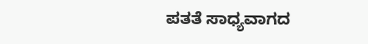ಪತತೆ ಸಾಧ್ಯವಾಗದ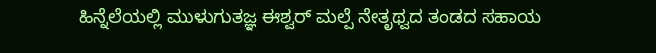ಹಿನ್ನೆಲೆಯಲ್ಲಿ ಮುಳುಗುತಜ್ಞ ಈಶ್ವರ್ ಮಲ್ಪೆ ನೇತೃಥ್ವದ ತಂಡದ ಸಹಾಯ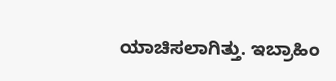ಯಾಚಿಸಲಾಗಿತ್ತು. ಇಬ್ರಾಹಿಂ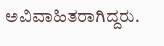ಅವಿವಾಹಿತರಾಗಿದ್ದರು.